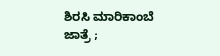ಶಿರಸಿ ಮಾರಿಕಾಂಬೆ ಜಾತ್ರೆ ;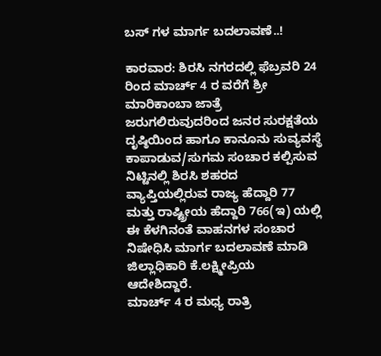ಬಸ್ ಗಳ ಮಾರ್ಗ ಬದಲಾವಣೆ..!

ಕಾರವಾರ: ಶಿರಸಿ ನಗರದಲ್ಲಿ ಫೆಬ್ರವರಿ 24 ರಿಂದ ಮಾರ್ಚ್ 4 ರ ವರೆಗೆ ಶ್ರೀ ಮಾರಿಕಾಂಬಾ ಜಾತ್ರೆ ಜರುಗಲಿರುವುದರಿಂದ ಜನರ ಸುರಕ್ಷತೆಯ ದೃಷ್ಠಿಯಿಂದ ಹಾಗೂ ಕಾನೂನು ಸುವ್ಯವಸ್ಥೆ ಕಾಪಾಡುವ/ಸುಗಮ ಸಂಚಾರ ಕಲ್ಪಿಸುವ ನಿಟ್ಟಿನಲ್ಲಿ ಶಿರಸಿ ಶಹರದ ವ್ಯಾಪ್ತಿಯಲ್ಲಿರುವ ರಾಜ್ಯ ಹೆದ್ದಾರಿ 77 ಮತ್ತು ರಾಷ್ಟ್ರೀಯ ಹೆದ್ದಾರಿ 766(ಇ) ಯಲ್ಲಿ ಈ ಕೆಳಗಿನಂತೆ ವಾಹನಗಳ ಸಂಚಾರ ನಿಷೇಧಿಸಿ ಮಾರ್ಗ ಬದಲಾವಣೆ ಮಾಡಿ ಜಿಲ್ಲಾಧಿಕಾರಿ ಕೆ.ಲಕ್ಷ್ಮೀಪ್ರಿಯ ಆದೇಶಿದ್ದಾರೆ.
ಮಾರ್ಚ್ 4 ರ ಮಧ್ಯ ರಾತ್ರಿ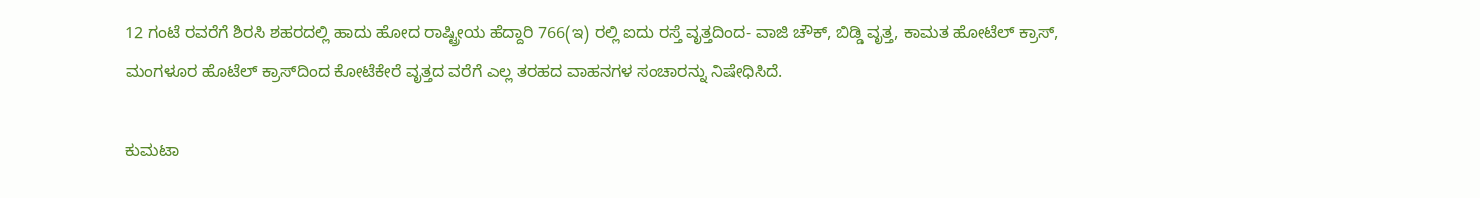12 ಗಂಟೆ ರವರೆಗೆ ಶಿರಸಿ ಶಹರದಲ್ಲಿ ಹಾದು ಹೋದ ರಾಷ್ಟ್ರೀಯ ಹೆದ್ದಾರಿ 766(ಇ) ರಲ್ಲಿ ಐದು ರಸ್ತೆ ವೃತ್ತದಿಂದ- ವಾಜಿ ಚೌಕ್, ಬಿಡ್ಡಿ ವೃತ್ತ, ಕಾಮತ ಹೋಟೆಲ್ ಕ್ರಾಸ್, ಮಂಗಳೂರ ಹೊಟೆಲ್ ಕ್ರಾಸ್‌ದಿಂದ ಕೋಟೆಕೇರೆ ವೃತ್ತದ ವರೆಗೆ ಎಲ್ಲ ತರಹದ ವಾಹನಗಳ ಸಂಚಾರನ್ನು ನಿಷೇಧಿಸಿದೆ.

ಕುಮಟಾ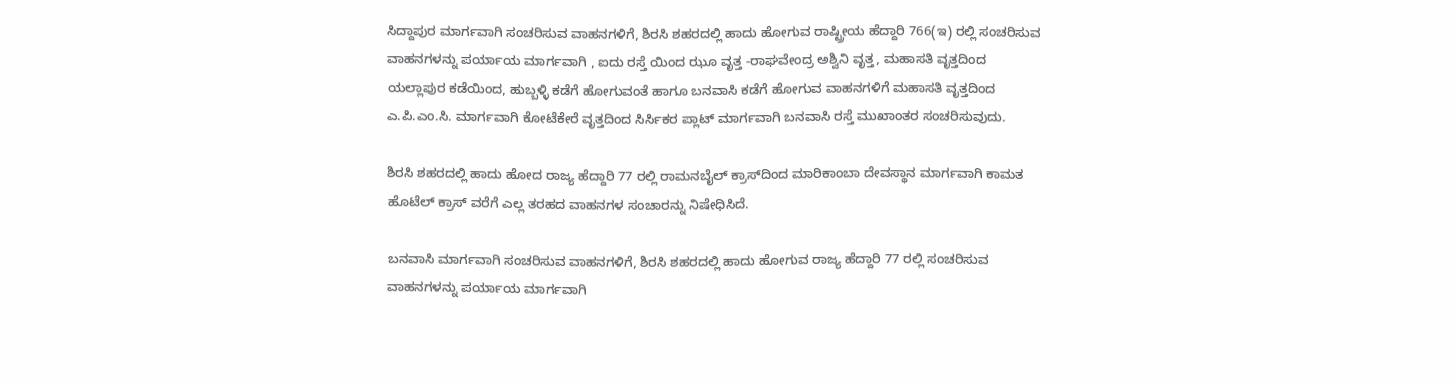ಸಿದ್ದಾಪುರ ಮಾರ್ಗವಾಗಿ ಸಂಚರಿಸುವ ವಾಹನಗಳಿಗೆ, ಶಿರಸಿ ಶಹರದಲ್ಲಿ ಹಾದು ಹೋಗುವ ರಾಷ್ಟ್ರೀಯ ಹೆದ್ದಾರಿ 766(ಇ) ರಲ್ಲಿ ಸಂಚರಿಸುವ ವಾಹನಗಳನ್ನು ಪರ್ಯಾಯ ಮಾರ್ಗವಾಗಿ , ಐದು ರಸ್ತೆ ಯಿಂದ ಝೂ ವೃತ್ತ -ರಾಘವೇಂದ್ರ ಅಶ್ವಿನಿ ವೃತ್ತ, ಮಹಾಸತಿ ವೃತ್ತದಿಂದ ಯಲ್ಲಾಪುರ ಕಡೆಯಿಂದ, ಹುಬ್ಬಳ್ಳಿ ಕಡೆಗೆ ಹೋಗುವಂತೆ ಹಾಗೂ ಬನವಾಸಿ ಕಡೆಗೆ ಹೋಗುವ ವಾಹನಗಳಿಗೆ ಮಹಾಸತಿ ವೃತ್ತದಿಂದ ಎ.ಪಿ.ಎಂ.ಸಿ. ಮಾರ್ಗವಾಗಿ ಕೋಟೆಕೇರೆ ವೃತ್ತದಿಂದ ಸಿರ್ಸಿಕರ ಪ್ಲಾಟ್ ಮಾರ್ಗವಾಗಿ ಬನವಾಸಿ ರಸ್ತೆ ಮುಖಾಂತರ ಸಂಚರಿಸುವುದು.

ಶಿರಸಿ ಶಹರದಲ್ಲಿ ಹಾದು ಹೋದ ರಾಜ್ಯ ಹೆದ್ದಾರಿ 77 ರಲ್ಲಿ ರಾಮನಬೈಲ್ ಕ್ರಾಸ್‌ದಿಂದ ಮಾರಿಕಾಂಬಾ ದೇವಸ್ಥಾನ ಮಾರ್ಗವಾಗಿ ಕಾಮತ ಹೊಟೆಲ್ ಕ್ರಾಸ್ ವರೆಗೆ ಎಲ್ಲ ತರಹದ ವಾಹನಗಳ ಸಂಚಾರನ್ನು ನಿಷೇಧಿಸಿದೆ.

ಬನವಾಸಿ ಮಾರ್ಗವಾಗಿ ಸಂಚರಿಸುವ ವಾಹನಗಳಿಗೆ, ಶಿರಸಿ ಶಹರದಲ್ಲಿ ಹಾದು ಹೋಗುವ ರಾಜ್ಯ ಹೆದ್ದಾರಿ 77 ರಲ್ಲಿ ಸಂಚರಿಸುವ ವಾಹನಗಳನ್ನು ಪರ್ಯಾಯ ಮಾರ್ಗವಾಗಿ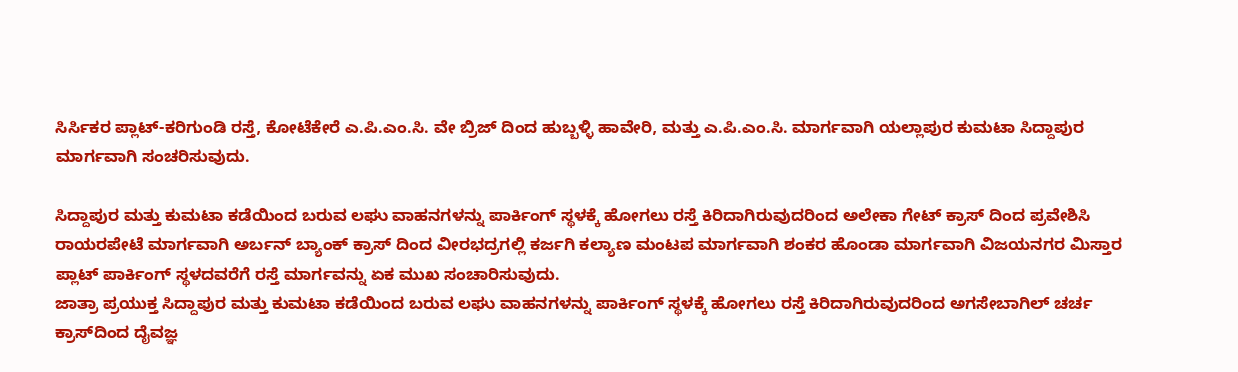ಸಿರ್ಸಿಕರ ಪ್ಲಾಟ್-ಕರಿಗುಂಡಿ ರಸ್ತೆ, ಕೋಟೆಕೇರೆ ಎ.ಪಿ.ಎಂ.ಸಿ. ವೇ ಬ್ರಿಜ್ ದಿಂದ ಹುಬ್ಬಳ್ಳಿ ಹಾವೇರಿ, ಮತ್ತು ಎ.ಪಿ.ಎಂ.ಸಿ. ಮಾರ್ಗವಾಗಿ ಯಲ್ಲಾಪುರ ಕುಮಟಾ ಸಿದ್ದಾಪುರ ಮಾರ್ಗವಾಗಿ ಸಂಚರಿಸುವುದು.

ಸಿದ್ದಾಪುರ ಮತ್ತು ಕುಮಟಾ ಕಡೆಯಿಂದ ಬರುವ ಲಘು ವಾಹನಗಳನ್ನು ಪಾರ್ಕಿಂಗ್ ಸ್ಥಳಕ್ಕೆ ಹೋಗಲು ರಸ್ತೆ ಕಿರಿದಾಗಿರುವುದರಿಂದ ಅಲೇಕಾ ಗೇಟ್ ಕ್ರಾಸ್ ದಿಂದ ಪ್ರವೇಶಿಸಿ ರಾಯರಪೇಟೆ ಮಾರ್ಗವಾಗಿ ಅರ್ಬನ್ ಬ್ಯಾಂಕ್ ಕ್ರಾಸ್ ದಿಂದ ವೀರಭದ್ರಗಲ್ಲಿ ಕರ್ಜಗಿ ಕಲ್ಯಾಣ ಮಂಟಪ ಮಾರ್ಗವಾಗಿ ಶಂಕರ ಹೊಂಡಾ ಮಾರ್ಗವಾಗಿ ವಿಜಯನಗರ ಮಿಸ್ತಾರ ಪ್ಲಾಟ್ ಪಾರ್ಕಿಂಗ್ ಸ್ಥಳದವರೆಗೆ ರಸ್ತೆ ಮಾರ್ಗವನ್ನು ಏಕ ಮುಖ ಸಂಚಾರಿಸುವುದು.
ಜಾತ್ರಾ ಪ್ರಯುಕ್ತ ಸಿದ್ದಾಪುರ ಮತ್ತು ಕುಮಟಾ ಕಡೆಯಿಂದ ಬರುವ ಲಘು ವಾಹನಗಳನ್ನು ಪಾರ್ಕಿಂಗ್ ಸ್ಥಳಕ್ಕೆ ಹೋಗಲು ರಸ್ತೆ ಕಿರಿದಾಗಿರುವುದರಿಂದ ಅಗಸೇಬಾಗಿಲ್ ಚರ್ಚ ಕ್ರಾಸ್‌ದಿಂದ ದೈವಜ್ಞ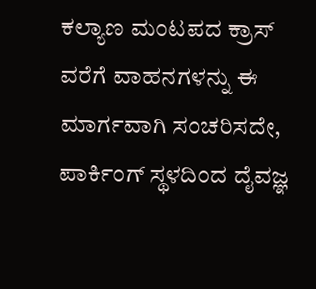ಕಲ್ಯಾಣ ಮಂಟಪದ ಕ್ರಾಸ್ ವರೆಗೆ ವಾಹನಗಳನ್ನು ಈ ಮಾರ್ಗವಾಗಿ ಸಂಚರಿಸದೇ, ಪಾರ್ಕಿಂಗ್ ಸ್ಥಳದಿಂದ ದೈವಜ್ಞ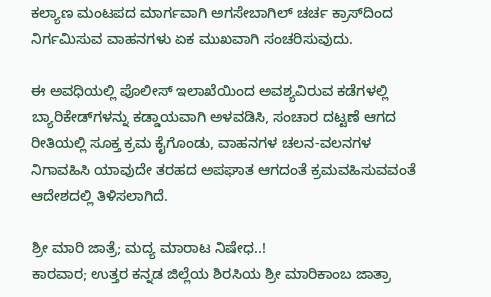ಕಲ್ಯಾಣ ಮಂಟಪದ ಮಾರ್ಗವಾಗಿ ಅಗಸೇಬಾಗಿಲ್ ಚರ್ಚ ಕ್ರಾಸ್‌ದಿಂದ ನಿರ್ಗಮಿಸುವ ವಾಹನಗಳು ಏಕ ಮುಖವಾಗಿ ಸಂಚರಿಸುವುದು.

ಈ ಅವಧಿಯಲ್ಲಿ ಪೊಲೀಸ್ ಇಲಾಖೆಯಿಂದ ಅವಶ್ಯವಿರುವ ಕಡೆಗಳಲ್ಲಿ ಬ್ಯಾರಿಕೇಡ್‌ಗಳನ್ನು ಕಡ್ಡಾಯವಾಗಿ ಅಳವಡಿಸಿ, ಸಂಚಾರ ದಟ್ಟಣೆ ಆಗದ ರೀತಿಯಲ್ಲಿ ಸೂಕ್ತ ಕ್ರಮ ಕೈಗೊಂಡು, ವಾಹನಗಳ ಚಲನ-ವಲನಗಳ ನಿಗಾವಹಿಸಿ ಯಾವುದೇ ತರಹದ ಅಪಘಾತ ಆಗದಂತೆ ಕ್ರಮವಹಿಸುವವಂತೆ ಆದೇಶದಲ್ಲಿ ತಿಳಿಸಲಾಗಿದೆ.

ಶ್ರೀ ಮಾರಿ ಜಾತ್ರೆ; ಮದ್ಯ ಮಾರಾಟ ನಿಷೇಧ..!
ಕಾರವಾರ; ಉತ್ತರ ಕನ್ನಡ ಜಿಲ್ಲೆಯ ಶಿರಸಿಯ ಶ್ರೀ ಮಾರಿಕಾಂಬ ಜಾತ್ರಾ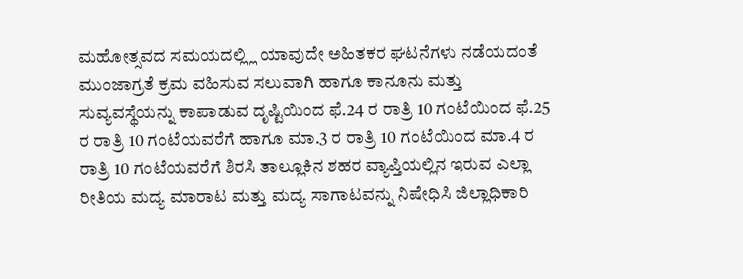ಮಹೋತ್ಸವದ ಸಮಯದಲ್ಲ್ಲಿ ಯಾವುದೇ ಅಹಿತಕರ ಘಟನೆಗಳು ನಡೆಯದಂತೆ ಮುಂಜಾಗ್ರತೆ ಕ್ರಮ ವಹಿಸುವ ಸಲುವಾಗಿ ಹಾಗೂ ಕಾನೂನು ಮತ್ತು ಸುವ್ಯವಸ್ಥೆಯನ್ನು ಕಾಪಾಡುವ ದೃಷ್ಟಿಯಿಂದ ಫೆ.24 ರ ರಾತ್ರಿ 10 ಗಂಟೆಯಿಂದ ಫೆ.25 ರ ರಾತ್ರಿ 10 ಗಂಟೆಯವರೆಗೆ ಹಾಗೂ ಮಾ.3 ರ ರಾತ್ರಿ 10 ಗಂಟೆಯಿಂದ ಮಾ.4 ರ ರಾತ್ರಿ 10 ಗಂಟೆಯವರೆಗೆ ಶಿರಸಿ ತಾಲ್ಲೂಕಿನ ಶಹರ ವ್ಯಾಪ್ತಿಯಲ್ಲಿನ ಇರುವ ಎಲ್ಲಾ ರೀತಿಯ ಮದ್ಯ ಮಾರಾಟ ಮತ್ತು ಮದ್ಯ ಸಾಗಾಟವನ್ನು ನಿಷೇಧಿಸಿ ಜಿಲ್ಲಾಧಿಕಾರಿ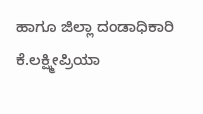ಹಾಗೂ ಜಿಲ್ಲಾ ದಂಡಾಧಿಕಾರಿ ಕೆ.ಲಕ್ಷ್ಮೀಪ್ರಿಯಾ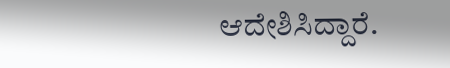ಆದೇಶಿಸಿದ್ದಾರೆ.